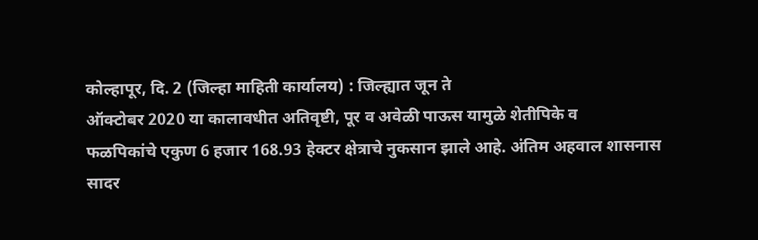कोल्हापूर, दि. 2 (जिल्हा माहिती कार्यालय) : जिल्ह्यात जून ते
ऑक्टोबर 2020 या कालावधीत अतिवृष्टी, पूर व अवेळी पाऊस यामुळे शेतीपिके व
फळपिकांचे एकुण 6 हजार 168.93 हेक्टर क्षेत्राचे नुकसान झाले आहे. अंतिम अहवाल शासनास
सादर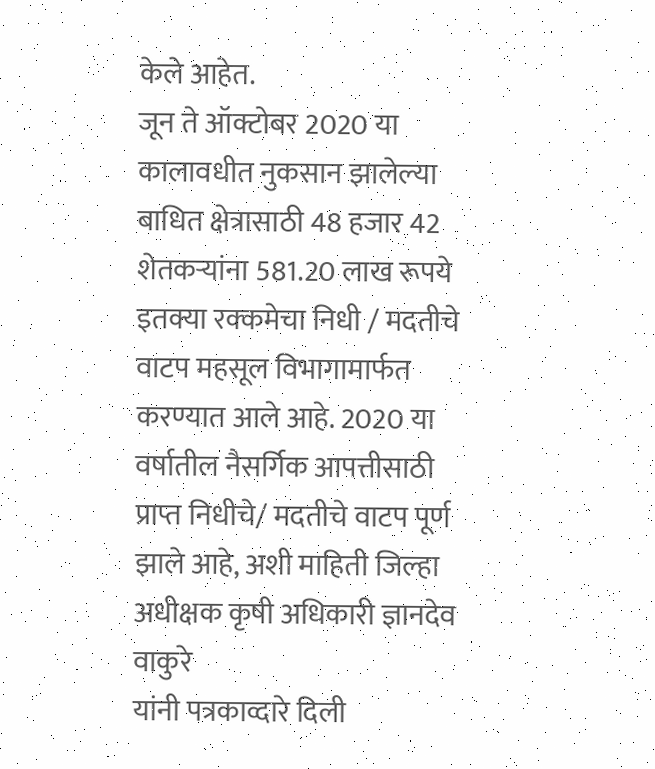केले आहेत.
जून ते ऑक्टोबर 2020 या
कालावधीत नुकसान झालेल्या बाधित क्षेत्रासाठी 48 हजार 42 शेतकऱ्यांना 581.20 लाख रूपये
इतक्या रक्कमेचा निधी / मदतीचे वाटप महसूल विभागामार्फत करण्यात आले आहे. 2020 या
वर्षातील नैसर्गिक आपत्तीसाठी प्राप्त निधीचे/ मदतीचे वाटप पूर्ण झाले आहे, अशी माहिती जिल्हा अधीक्षक कृषी अधिकारी ज्ञानदेव वाकुरे
यांनी पत्रकाव्दारे दिली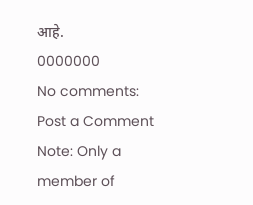आहे.
0000000
No comments:
Post a Comment
Note: Only a member of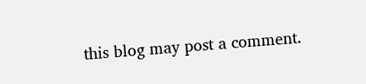this blog may post a comment.